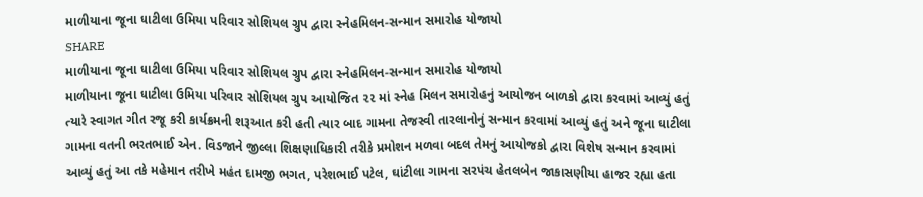માળીયાના જૂના ઘાટીલા ઉમિયા પરિવાર સોશિયલ ગ્રુપ દ્વારા સ્નેહમિલન-સન્માન સમારોહ યોજાયો
SHARE
માળીયાના જૂના ઘાટીલા ઉમિયા પરિવાર સોશિયલ ગ્રુપ દ્વારા સ્નેહમિલન-સન્માન સમારોહ યોજાયો
માળીયાના જૂના ઘાટીલા ઉમિયા પરિવાર સોશિયલ ગ્રુપ આયોજિત ૨૨ માં સ્નેહ મિલન સમારોહનું આયોજન બાળકો દ્વારા કરવામાં આવ્યું હતું ત્યારે સ્વાગત ગીત રજૂ કરી કાર્યક્રમની શરૂઆત કરી હતી ત્યાર બાદ ગામના તેજસ્વી તારલાનોનું સન્માન કરવામાં આવ્યું હતું અને જૂના ઘાટીલા ગામના વતની ભરતભાઈ એન. વિડજાને જીલ્લા શિક્ષણાધિકારી તરીકે પ્રમોશન મળવા બદલ તેમનું આયોજકો દ્વારા વિશેષ સન્માન કરવામાં આવ્યું હતું આ તકે મહેમાન તરીખે મહંત દામજી ભગત, પરેશભાઈ પટેલ, ઘાંટીલા ગામના સરપંચ હેતલબેન જાકાસણીયા હાજર રહ્યા હતા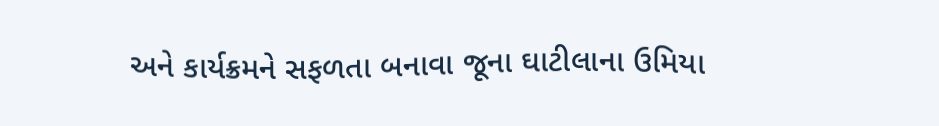અને કાર્યક્રમને સફળતા બનાવા જૂના ઘાટીલાના ઉમિયા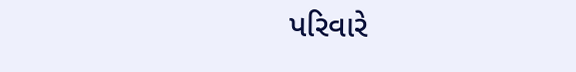પરિવારે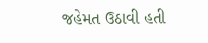જહેમત ઉઠાવી હતી